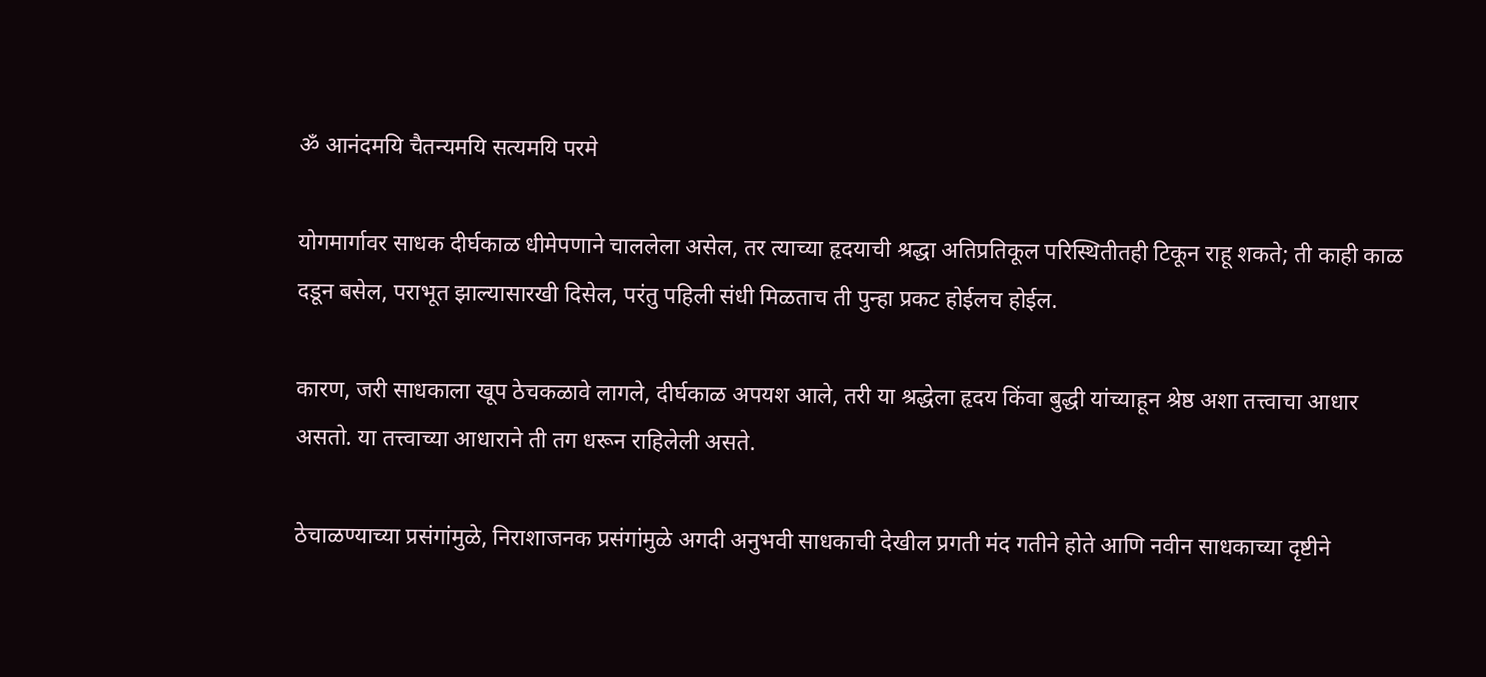ॐ आनंदमयि चैतन्यमयि सत्यमयि परमे

योगमार्गावर साधक दीर्घकाळ धीमेपणाने चाललेला असेल, तर त्याच्या हृदयाची श्रद्धा अतिप्रतिकूल परिस्थितीतही टिकून राहू शकते; ती काही काळ दडून बसेल, पराभूत झाल्यासारखी दिसेल, परंतु पहिली संधी मिळताच ती पुन्हा प्रकट होईलच होईल.

कारण, जरी साधकाला खूप ठेचकळावे लागले, दीर्घकाळ अपयश आले, तरी या श्रद्धेला हृदय किंवा बुद्धी यांच्याहून श्रेष्ठ अशा तत्त्वाचा आधार असतो. या तत्त्वाच्या आधाराने ती तग धरून राहिलेली असते.

ठेचाळण्याच्या प्रसंगांमुळे, निराशाजनक प्रसंगांमुळे अगदी अनुभवी साधकाची देखील प्रगती मंद गतीने होते आणि नवीन साधकाच्या दृष्टीने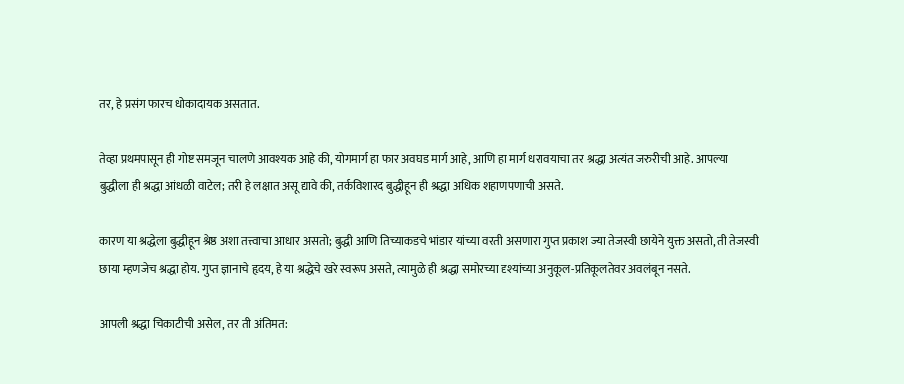तर, हे प्रसंग फारच धोकादायक असतात.

तेव्हा प्रथमपासून ही गोष्ट समजून चालणे आवश्यक आहे की, योगमार्ग हा फार अवघड मार्ग आहे, आणि हा मार्ग धरावयाचा तर श्रद्धा अत्यंत जरुरीची आहे. आपल्या बुद्धीला ही श्रद्धा आंधळी वाटेल; तरी हे लक्षात असू द्यावे की, तर्कविशारद बुद्धीहून ही श्रद्धा अधिक शहाणपणाची असते.

कारण या श्रद्धेला बुद्धीहून श्रेष्ठ अशा तत्त्वाचा आधार असतो; बुद्धी आणि तिच्याकडचे भांडार यांच्या वरती असणारा गुप्त प्रकाश ज्या तेजस्वी छायेने युक्त असतो, ती तेजस्वी छाया म्हणजेच श्रद्धा होय. गुप्त ज्ञानाचे हृदय, हे या श्रद्धेचे खरे स्वरूप असते, त्यामुळे ही श्रद्धा समोरच्या दृश्यांच्या अनुकूल-प्रतिकूलतेवर अवलंबून नसते.

आपली श्रद्धा चिकाटीची असेल, तर ती अंतिमत: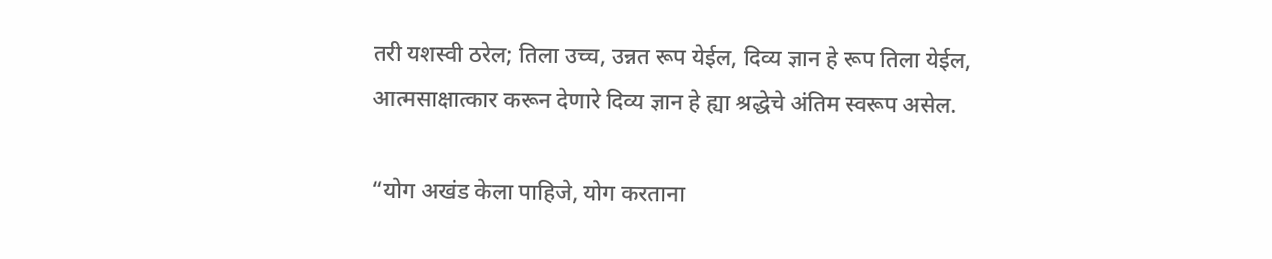तरी यशस्वी ठरेल; तिला उच्च, उन्नत रूप येईल, दिव्य ज्ञान हे रूप तिला येईल, आत्मसाक्षात्कार करून देणारे दिव्य ज्ञान हे ह्या श्रद्धेचे अंतिम स्वरूप असेल.

“योग अखंड केला पाहिजे, योग करताना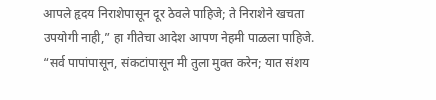आपले हृदय निराशेपासून दूर ठेवले पाहिजे; ते निराशेने खचता उपयोगी नाही,” हा गीतेचा आदेश आपण नेहमी पाळला पाहिजे. “सर्व पापांपासून, संकटांपासून मी तुला मुक्त करेन; यात संशय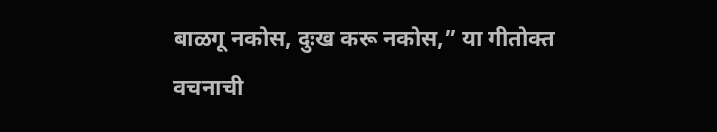बाळगू नकोस, दुःख करू नकोस,” या गीतोक्त वचनाची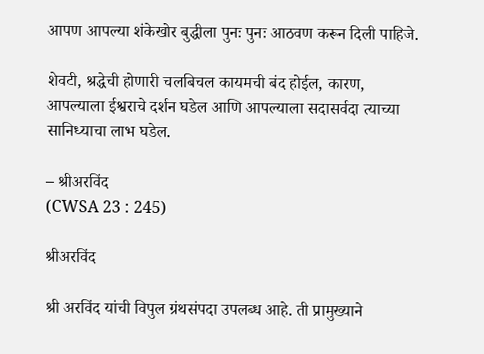आपण आपल्या शंकेखोर बुद्धीला पुनः पुनः आठवण करून दिली पाहिजे.

शेवटी, श्रद्धेची होणारी चलबिचल कायमची बंद होईल, कारण, आपल्याला ईश्वराचे दर्शन घडेल आणि आपल्याला सदासर्वदा त्याच्या सानिध्याचा लाभ घडेल.

– श्रीअरविंद
(CWSA 23 : 245)

श्रीअरविंद

श्री अरविंद यांची विपुल ग्रंथसंपदा उपलब्ध आहे. ती प्रामुख्याने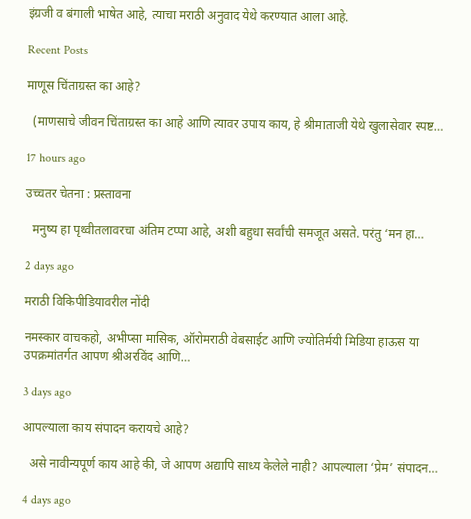इंग्रजी व बंगाली भाषेत आहे, त्याचा मराठी अनुवाद येथे करण्यात आला आहे.

Recent Posts

माणूस चिंताग्रस्त का आहे?

  (माणसाचे जीवन चिंताग्रस्त का आहे आणि त्यावर उपाय काय, हे श्रीमाताजी येथे खुलासेवार स्पष्ट…

17 hours ago

उच्चतर चेतना : प्रस्तावना

  मनुष्य हा पृथ्वीतलावरचा अंतिम टप्पा आहे, अशी बहुधा सर्वांची समजूत असते. परंतु ‘मन हा…

2 days ago

मराठी विकिपीडियावरील नोंदी

नमस्कार वाचकहो, अभीप्सा मासिक, ऑरोमराठी वेबसाईट आणि ज्योतिर्मयी मिडिया हाऊस या उपक्रमांतर्गत आपण श्रीअरविंद आणि…

3 days ago

आपल्याला काय संपादन करायचे आहे?

  असे नावीन्यपूर्ण काय आहे की, जे आपण अद्यापि साध्य केलेले नाही? आपल्याला ‘प्रेम‌’ संपादन…

4 days ago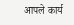आपले कार्य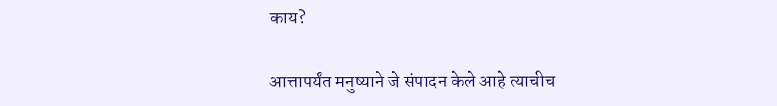काय?

आत्तापर्यंत मनुष्याने जे संपादन केले आहे त्याचीच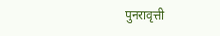पुनरावृत्ती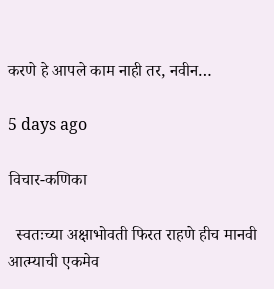करणे हे आपले काम नाही तर, नवीन…

5 days ago

विचार-कणिका

  स्वतःच्या अक्षाभोवती फिरत राहणे हीच मानवी आत्म्याची एकमेव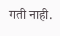गती नाही.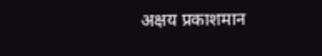अक्षय प्रकाशमान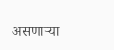असणाऱ्या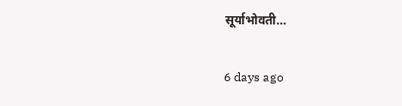सूर्याभोवती…

6 days ago